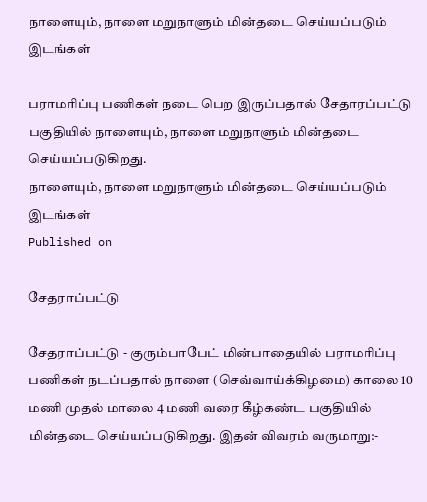நாளையும், நாளை மறுநாளும் மின்தடை செய்யப்படும் இடங்கள்

பராமரிப்பு பணிகள் நடை பெற இருப்பதால் சேதாரப்பட்டு பகுதியில் நாளையும், நாளை மறுநாளும் மின்தடை செய்யப்படுகிறது.
நாளையும், நாளை மறுநாளும் மின்தடை செய்யப்படும் இடங்கள்
Published on

சேதராப்பட்டு

சேதராப்பட்டு - குரும்பாபேட் மின்பாதையில் பராமரிப்பு பணிகள் நடப்பதால் நாளை (செவ்வாய்க்கிழமை) காலை 10 மணி முதல் மாலை 4 மணி வரை கீழ்கண்ட பகுதியில் மின்தடை செய்யப்படுகிறது. இதன் விவரம் வருமாறு:-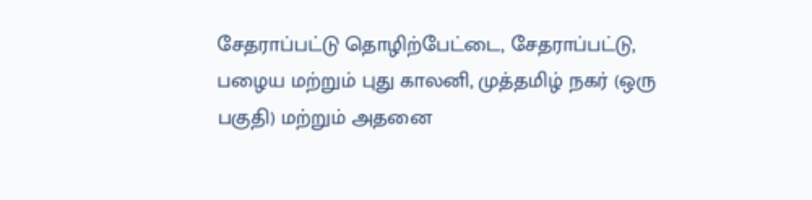சேதராப்பட்டு தொழிற்பேட்டை, சேதராப்பட்டு, பழைய மற்றும் புது காலனி, முத்தமிழ் நகர் (ஒரு பகுதி) மற்றும் அதனை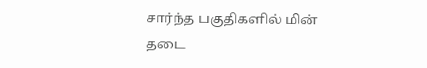சார்ந்த பகுதிகளில் மின் தடை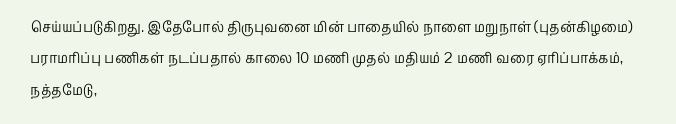செய்யப்படுகிறது. இதேபோல் திருபுவனை மின் பாதையில் நாளை மறுநாள் (புதன்கிழமை) பராமரிப்பு பணிகள் நடப்பதால் காலை 10 மணி முதல் மதியம் 2 மணி வரை ஏரிப்பாக்கம், நத்தமேடு,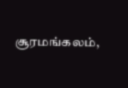சூரமங்கலம்,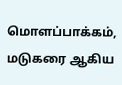மொளப்பாக்கம், மடுகரை ஆகிய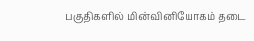பகுதிகளில் மின்வினியோகம் தடை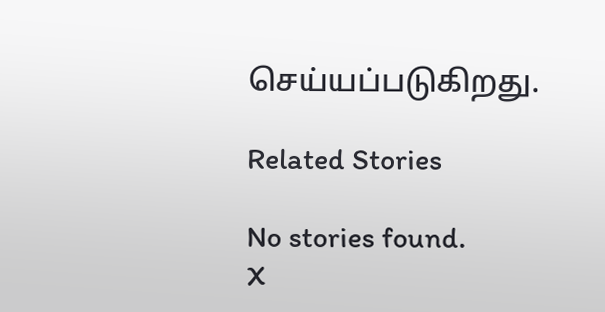செய்யப்படுகிறது.

Related Stories

No stories found.
X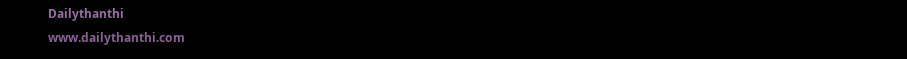Dailythanthi
www.dailythanthi.com